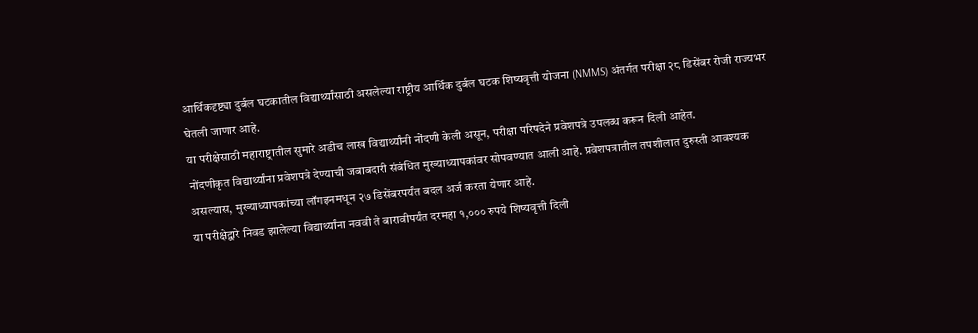आर्थिकदृष्ट्या दुर्बल घटकातील विद्यार्थ्यांसाठी असलेल्या राष्ट्रीय आर्थिक दुर्बल घटक शिष्यवृत्ती योजना (NMMS) अंतर्गत परीक्षा २८ डिसेंबर रोजी राज्यभर घेतली जाणार आहे.
या परीक्षेसाठी महाराष्ट्रातील सुमारे अडीच लाख विद्यार्थ्यांनी नोंदणी केली असून, परीक्षा परिषदेने प्रवेशपत्रे उपलब्ध करून दिली आहेत.
नोंदणीकृत विद्यार्थ्यांना प्रवेशपत्रे देण्याची जबाबदारी संबंधित मुख्याध्यापकांवर सोपवण्यात आली आहे. प्रवेशपत्रातील तपशीलात दुरुस्ती आवश्यक असल्यास, मुख्याध्यापकांच्या लॉगइनमधून २७ डिसेंबरपर्यंत बदल अर्ज करता येणार आहे.
या परीक्षेद्वारे निवड झालेल्या विद्यार्थ्यांना नववी ते बारावीपर्यंत दरमहा १,००० रुपये शिष्यवृत्ती दिली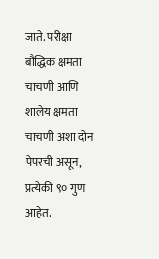जाते. परीक्षा बौद्धिक क्षमता चाचणी आणि शालेय क्षमता चाचणी अशा दोन पेपरची असून, प्रत्येकी ९० गुण आहेत.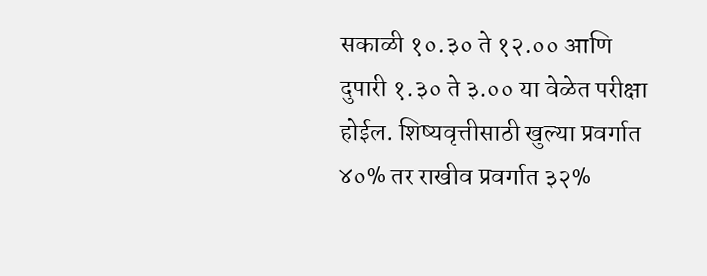सकाळी १०.३० ते १२.०० आणि दुपारी १.३० ते ३.०० या वेळेत परीक्षा होईल. शिष्यवृत्तीसाठी खुल्या प्रवर्गात ४०% तर राखीव प्रवर्गात ३२%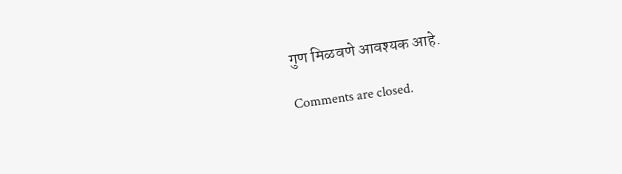गुण मिळवणे आवश्यक आहे.

Comments are closed.